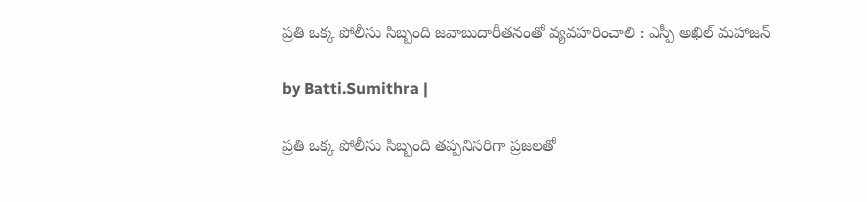ప్రతి ఒక్క పోలీసు సిబ్బంది జవాబుదారీతనంతో వ్యవహరించాలి : ఎస్పీ అఖిల్ మహాజన్

by Batti.Sumithra |

ప్రతి ఒక్క పోలీసు సిబ్బంది తప్పనిసరిగా ప్రజలతో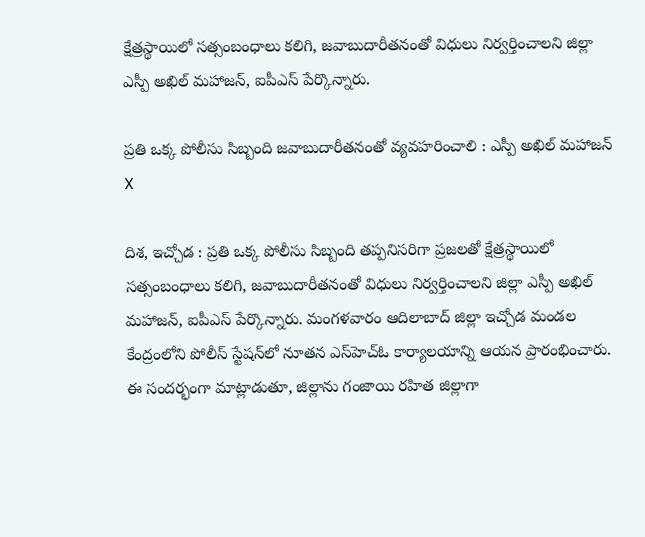క్షేత్రస్థాయిలో సత్సంబంధాలు కలిగి, జవాబుదారీతనంతో విధులు నిర్వర్తించాలని జిల్లా ఎస్పీ అఖిల్ మహాజన్, ఐపీఎస్ పేర్కొన్నారు.

ప్రతి ఒక్క పోలీసు సిబ్బంది జవాబుదారీతనంతో వ్యవహరించాలి : ఎస్పీ అఖిల్ మహాజన్
X

దిశ, ఇచ్చోడ : ప్రతి ఒక్క పోలీసు సిబ్బంది తప్పనిసరిగా ప్రజలతో క్షేత్రస్థాయిలో సత్సంబంధాలు కలిగి, జవాబుదారీతనంతో విధులు నిర్వర్తించాలని జిల్లా ఎస్పీ అఖిల్ మహాజన్, ఐపీఎస్ పేర్కొన్నారు. మంగళవారం ఆదిలాబాద్ జిల్లా ఇచ్చోడ మండల కేంద్రంలోని పోలీస్ స్టేషన్‌లో నూతన ఎస్‌హెచ్‌ఓ కార్యాలయాన్ని ఆయన ప్రారంభించారు. ఈ సందర్భంగా మాట్లాడుతూ, జిల్లాను గంజాయి రహిత జిల్లాగా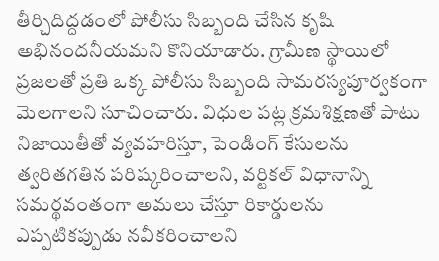తీర్చిదిద్దడంలో పోలీసు సిబ్బంది చేసిన కృషి అభినందనీయమని కొనియాడారు. గ్రామీణ స్థాయిలో ప్రజలతో ప్రతి ఒక్క పోలీసు సిబ్బంది సామరస్యపూర్వకంగా మెలగాలని సూచించారు. విధుల పట్ల క్రమశిక్షణతో పాటు నిజాయితీతో వ్యవహరిస్తూ, పెండింగ్ కేసులను త్వరితగతిన పరిష్కరించాలని, వర్టికల్ విధానాన్ని సమర్థవంతంగా అమలు చేస్తూ రికార్డులను ఎప్పటికప్పుడు నవీకరించాలని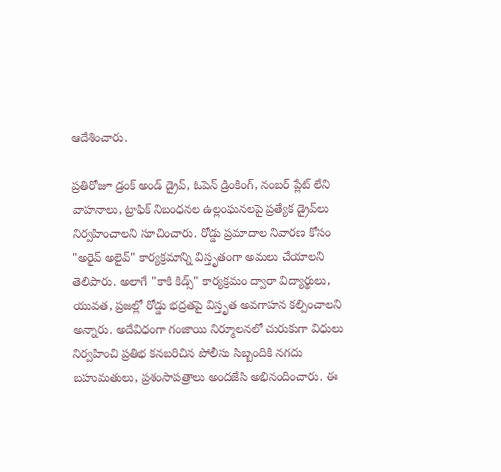ఆదేశించారు.

ప్రతిరోజూ డ్రంక్ అండ్ డ్రైవ్, ఓపెన్ డ్రింకింగ్, నంబర్ ప్లేట్ లేని వాహనాలు, ట్రాఫిక్ నిబంధనల ఉల్లంఘనలపై ప్రత్యేక డ్రైవ్‌లు నిర్వహించాలని సూచించారు. రోడ్డు ప్రమాదాల నివారణ కోసం "అరైవ్ అలైవ్" కార్యక్రమాన్ని విస్తృతంగా అమలు చేయాలని తెలిపారు. అలాగే "కాకి కిడ్స్" కార్యక్రమం ద్వారా విద్యార్థులు, యువత, ప్రజల్లో రోడ్డు భద్రతపై విస్తృత అవగాహన కల్పించాలని అన్నారు. అదేవిధంగా గంజాయి నిర్మూలనలో చురుకుగా విధులు నిర్వహించి ప్రతిభ కనబరిచిన పోలీసు సిబ్బందికి నగదు బహుమతులు, ప్రశంసాపత్రాలు అందజేసి అభినందించారు. ఈ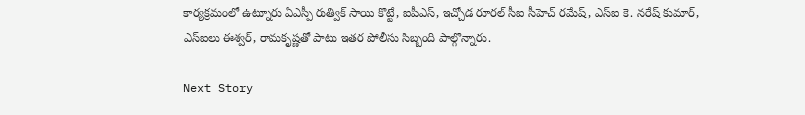కార్యక్రమంలో ఉట్నూరు ఏఎస్పీ రుత్విక్ సాయి కొట్టే, ఐపీఎస్, ఇచ్చోడ రూరల్ సీఐ సీహెచ్ రమేష్, ఎస్‌ఐ కె. నరేష్ కుమార్, ఎస్‌ఐలు ఈశ్వర్, రామకృష్ణతో పాటు ఇతర పోలీసు సిబ్బంది పాల్గొన్నారు.

Next Story